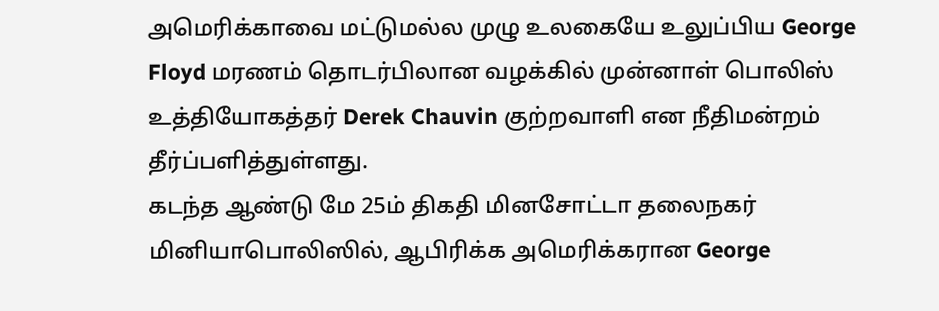அமெரிக்காவை மட்டுமல்ல முழு உலகையே உலுப்பிய George Floyd மரணம் தொடர்பிலான வழக்கில் முன்னாள் பொலிஸ் உத்தியோகத்தர் Derek Chauvin குற்றவாளி என நீதிமன்றம் தீர்ப்பளித்துள்ளது.
கடந்த ஆண்டு மே 25ம் திகதி மினசோட்டா தலைநகர் மினியாபொலிஸில், ஆபிரிக்க அமெரிக்கரான George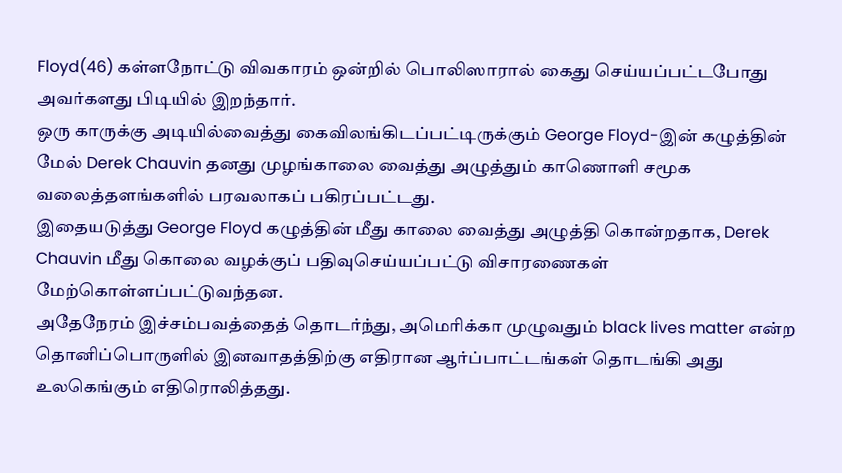Floyd(46) கள்ளநோட்டு விவகாரம் ஒன்றில் பொலிஸாரால் கைது செய்யப்பட்டபோது அவர்களது பிடியில் இறந்தார்.
ஒரு காருக்கு அடியில்வைத்து கைவிலங்கிடப்பட்டிருக்கும் George Floyd-இன் கழுத்தின் மேல் Derek Chauvin தனது முழங்காலை வைத்து அழுத்தும் காணொளி சமூக வலைத்தளங்களில் பரவலாகப் பகிரப்பட்டது.
இதையடுத்து George Floyd கழுத்தின் மீது காலை வைத்து அழுத்தி கொன்றதாக, Derek Chauvin மீது கொலை வழக்குப் பதிவுசெய்யப்பட்டு விசாரணைகள் மேற்கொள்ளப்பட்டுவந்தன.
அதேநேரம் இச்சம்பவத்தைத் தொடர்ந்து, அமெரிக்கா முழுவதும் black lives matter என்ற தொனிப்பொருளில் இனவாதத்திற்கு எதிரான ஆர்ப்பாட்டங்கள் தொடங்கி அது உலகெங்கும் எதிரொலித்தது.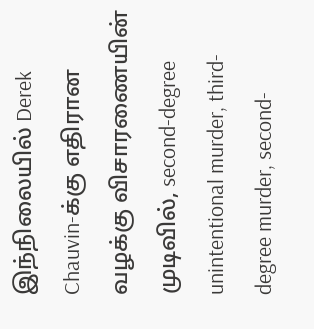இந்நிலையில் Derek Chauvin-க்கு எதிரான வழக்கு விசாரணையின் முடிவில், second-degree unintentional murder, third-degree murder, second-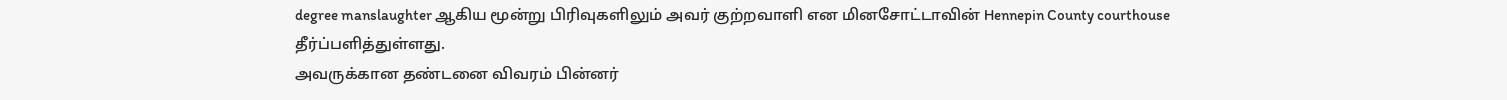degree manslaughter ஆகிய மூன்று பிரிவுகளிலும் அவர் குற்றவாளி என மினசோட்டாவின் Hennepin County courthouse தீர்ப்பளித்துள்ளது.
அவருக்கான தண்டனை விவரம் பின்னர்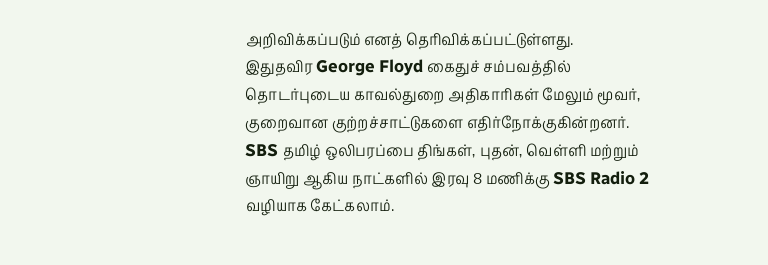அறிவிக்கப்படும் எனத் தெரிவிக்கப்பட்டுள்ளது.
இதுதவிர George Floyd கைதுச் சம்பவத்தில் தொடர்புடைய காவல்துறை அதிகாரிகள் மேலும் மூவர், குறைவான குற்றச்சாட்டுகளை எதிர்நோக்குகின்றனர்.
SBS தமிழ் ஒலிபரப்பை திங்கள், புதன், வெள்ளி மற்றும் ஞாயிறு ஆகிய நாட்களில் இரவு 8 மணிக்கு SBS Radio 2 வழியாக கேட்கலாம்.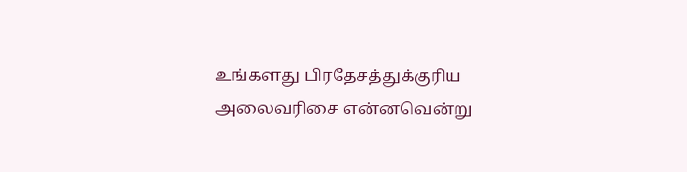உங்களது பிரதேசத்துக்குரிய அலைவரிசை என்னவென்று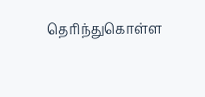தெரிந்துகொள்ள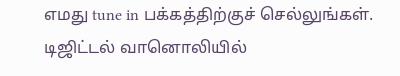எமது tune in பக்கத்திற்குச் செல்லுங்கள்.
டிஜிட்டல் வானொலியில்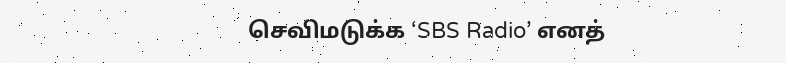செவிமடுக்க ‘SBS Radio’ எனத்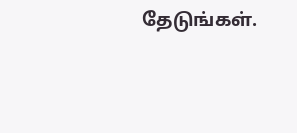தேடுங்கள்.